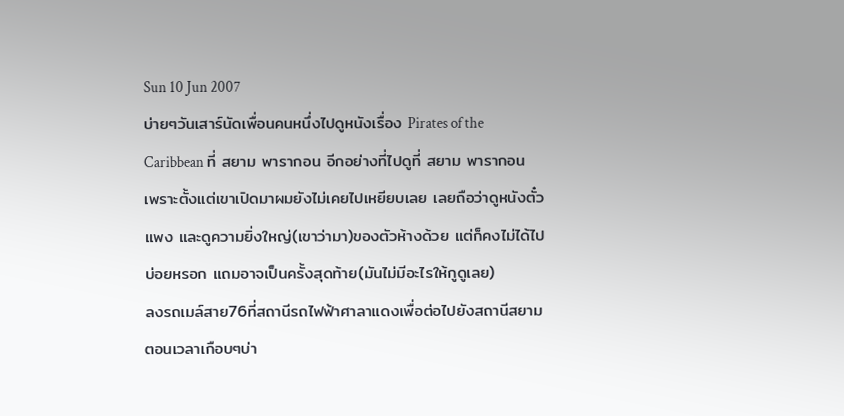Sun 10 Jun 2007
บ่ายๆวันเสาร์นัดเพื่อนคนหนึ่งไปดูหนังเรื่อง Pirates of the Caribbean ที่ สยาม พารากอน อีกอย่างที่ไปดูที่ สยาม พารากอน เพราะตั้งแต่เขาเปิดมาผมยังไม่เคยไปเหยียบเลย เลยถือว่าดูหนังตั๋วแพง และดูความยิ่งใหญ่(เขาว่ามา)ของตัวห้างด้วย แต่ก็คงไม่ได้ไปบ่อยหรอก แถมอาจเป็นครั้งสุดท้าย(มันไม่มีอะไรให้กูดูเลย)
ลงรถเมล์สาย76ที่สถานีรถไฟฟ้าศาลาแดงเพื่อต่อไปยังสถานีสยามตอนเวลาเกือบๆบ่า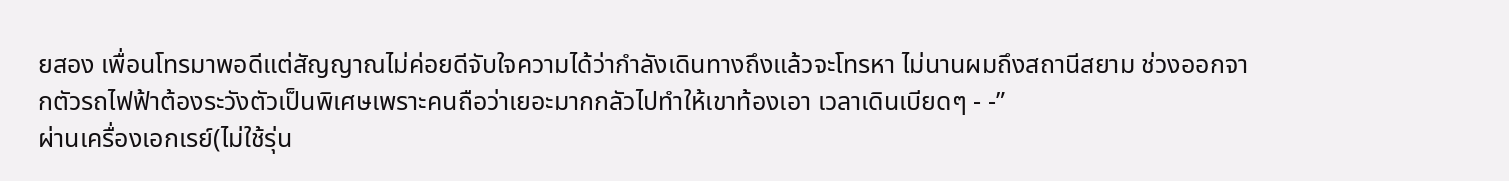ยสอง เพื่อนโทรมาพอดีแต่สัญญาณไม่ค่อยดีจับใจความได้ว่ากำลังเดินทางถึงแล้วจะโทรหา ไม่นานผมถึงสถานีสยาม ช่วงออกจากตัวรถไฟฟ้าต้องระวังตัวเป็นพิเศษเพราะคนถือว่าเยอะมากกลัวไปทำให้เขาท้องเอา เวลาเดินเบียดๆ - -”
ผ่านเครื่องเอกเรย์(ไม่ใช้รุ่น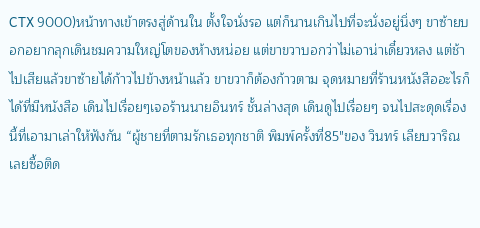CTX 9000)หน้าทางเข้าตรงสู่ด้านใน ตั้งใจนั่งรอ แต่ก็นานเกินไปที่จะนั่งอยู่นิ่งๆ ขาซ้ายบอกอยากลุกเดินชมความใหญ่โตของห้างหน่อย แต่ขาขวาบอกว่าไม่เอาน่าเดี๋ยวหลง แต่ช้าไปเสียแล้วขาซ้ายได้ก้าวไปข้างหน้าแล้ว ขาขวาก็ต้องก้าวตาม จุดหมายที่ร้านหนังสืออะไรก็ได้ที่มีหนังสือ เดินไปเรื่อยๆเจอร้านนายอินทร์ ชั้นล่างสุด เดินดูไปเรื่อยๆ จนไปสะดุดเรื่องนี้ที่เอามาเล่าให้ฟังกัน “ผู้ชายที่ตามรักเธอทุกชาติ พิมพ์ครั้งที่85″ของ วินทร์ เลียบวาริณ เลยซื้อติด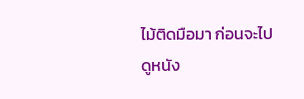ไม้ติดมือมา ก่อนจะไปดูหนัง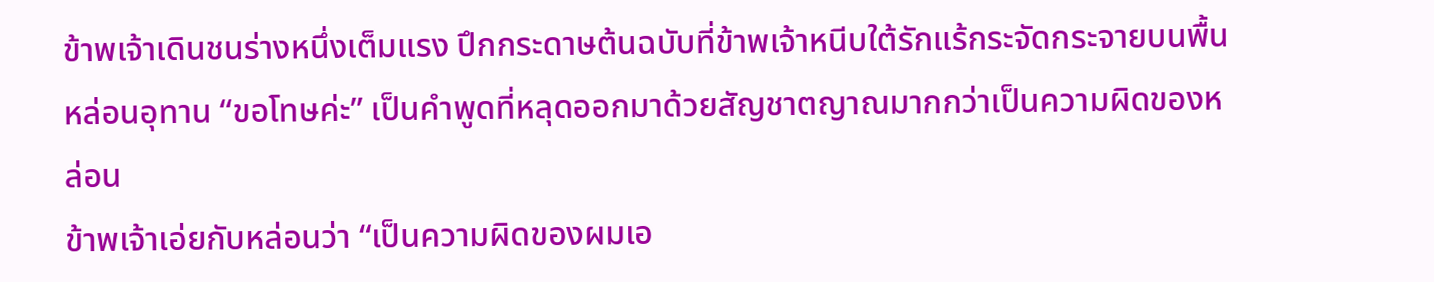ข้าพเจ้าเดินชนร่างหนึ่งเต็มแรง ปึกกระดาษต้นฉบับที่ข้าพเจ้าหนีบใต้รักแร้กระจัดกระจายบนพื้น
หล่อนอุทาน “ขอโทษค่ะ” เป็นคำพูดที่หลุดออกมาด้วยสัญชาตญาณมากกว่าเป็นความผิดของหล่อน
ข้าพเจ้าเอ่ยกับหล่อนว่า “เป็นความผิดของผมเอ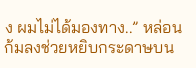ง ผมไม่ได้มองทาง..” หล่อนก้มลงช่วยหยิบกระดาษบน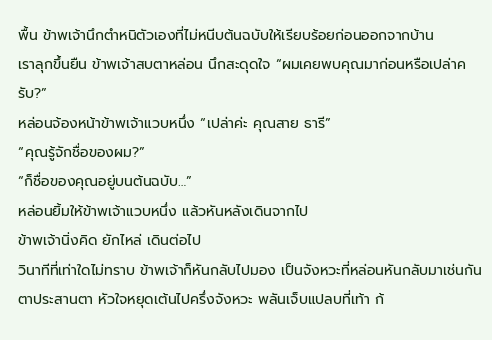พื้น ข้าพเจ้านึกตำหนิตัวเองที่ไม่หนีบต้นฉบับให้เรียบร้อยก่อนออกจากบ้าน
เราลุกขึ้นยืน ข้าพเจ้าสบตาหล่อน นึกสะดุดใจ “ผมเคยพบคุณมาก่อนหรือเปล่าครับ?”
หล่อนจ้องหน้าข้าพเจ้าแวบหนึ่ง “เปล่าค่ะ คุณสาย ธารี”
“คุณรู้จักชื่อของผม?”
“ก็ชื่อของคุณอยู่บนต้นฉบับ…”
หล่อนยิ้มให้ข้าพเจ้าแวบหนึ่ง แล้วหันหลังเดินจากไป
ข้าพเจ้านิ่งคิด ยักไหล่ เดินต่อไป
วินาทีที่เท่าใดไม่ทราบ ข้าพเจ้าก็หันกลับไปมอง เป็นจังหวะที่หล่อนหันกลับมาเช่นกัน
ตาประสานตา หัวใจหยุดเต้นไปครึ่งจังหวะ พลันเจ็บแปลบที่เท้า ก้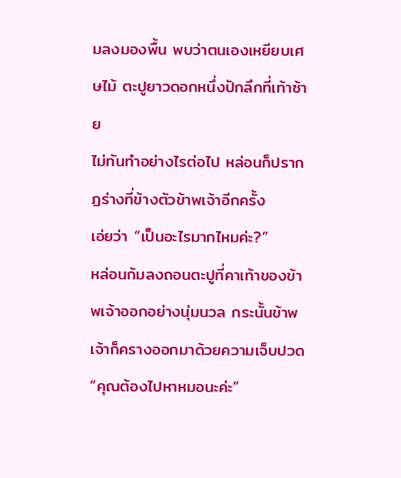มลงมองพื้น พบว่าตนเองเหยียบเศษไม้ ตะปูยาวดอกหนึ่งปักลึกที่เท้าซ้าย
ไม่ทันทำอย่างไรต่อไป หล่อนก็ปรากฏร่างที่ข้างตัวข้าพเจ้าอีกครั้ง
เอ่ยว่า “เป็นอะไรมากไหมค่ะ?”
หล่อนก้มลงถอนตะปูที่คาเท้าของข้าพเจ้าออกอย่างนุ่มนวล กระนั้นข้าพเจ้าก็ครางออกมาด้วยความเจ็บปวด
“คุณต้องไปหาหมอนะค่ะ”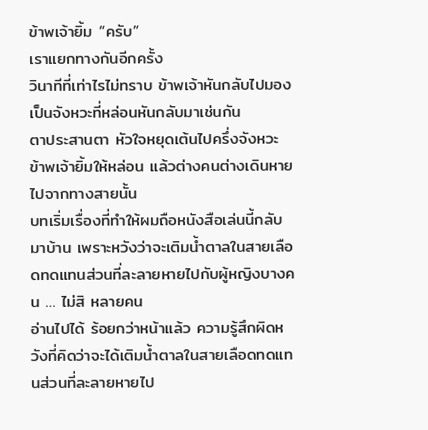ข้าพเจ้ายิ้ม “ครับ”
เราแยกทางกันอีกครั้ง
วินาทีที่เท่าไรไม่ทราบ ข้าพเจ้าหันกลับไปมอง เป็นจังหวะที่หล่อนหันกลับมาเช่นกัน
ตาประสานตา หัวใจหยุดเต้นไปครึ่งจังหวะ ข้าพเจ้ายิ้มให้หล่อน แล้วต่างคนต่างเดินหายไปจากทางสายนั้น
บทเริ่มเรื่องที่ทำให้ผมถือหนังสือเล่นนี้กลับมาบ้าน เพราะหวังว่าจะเติมน้ำตาลในสายเลือดทดแทนส่วนที่ละลายหายไปกับผู้หญิงบางคน … ไม่สิ หลายคน
อ่านไปได้ ร้อยกว่าหน้าแล้ว ความรู้สึกผิดหวังที่คิดว่าจะได้เติมน้ำตาลในสายเลือดทดแทนส่วนที่ละลายหายไป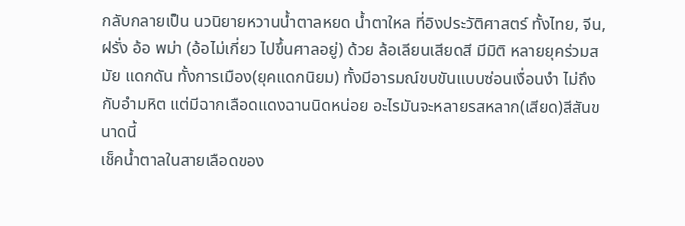กลับกลายเป็น นวนิยายหวานน้ำตาลหยด น้ำตาใหล ที่อิงประวัติศาสตร์ ทั้งไทย, จีน, ฝรั่ง อ้อ พม่า (อ้อไม่เกี่ยว ไปขึ้นศาลอยู่) ด้วย ล้อเลียนเสียดสี มีมิติ หลายยุคร่วมสมัย แดกดัน ทั้งการเมือง(ยุคแดกนิยม) ทั้งมีอารมณ์ขบขันแบบซ่อนเงื่อนงำ ไม่ถึงกับอำมหิต แต่มีฉากเลือดแดงฉานนิดหน่อย อะไรมันจะหลายรสหลาก(เสียด)สีสันขนาดนี้
เช็คน้ำตาลในสายเลือดของ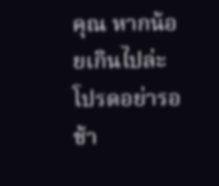คุณ หากน้อยเกินไปล่ะ โปรดอย่ารอช้า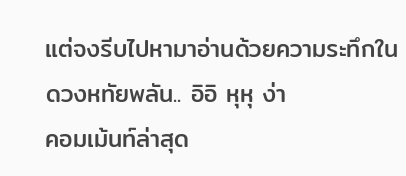แต่จงรีบไปหามาอ่านด้วยความระทึกในดวงหทัยพลัน.. อิอิ หุหุ ง่า
คอมเม้นท์ล่าสุด